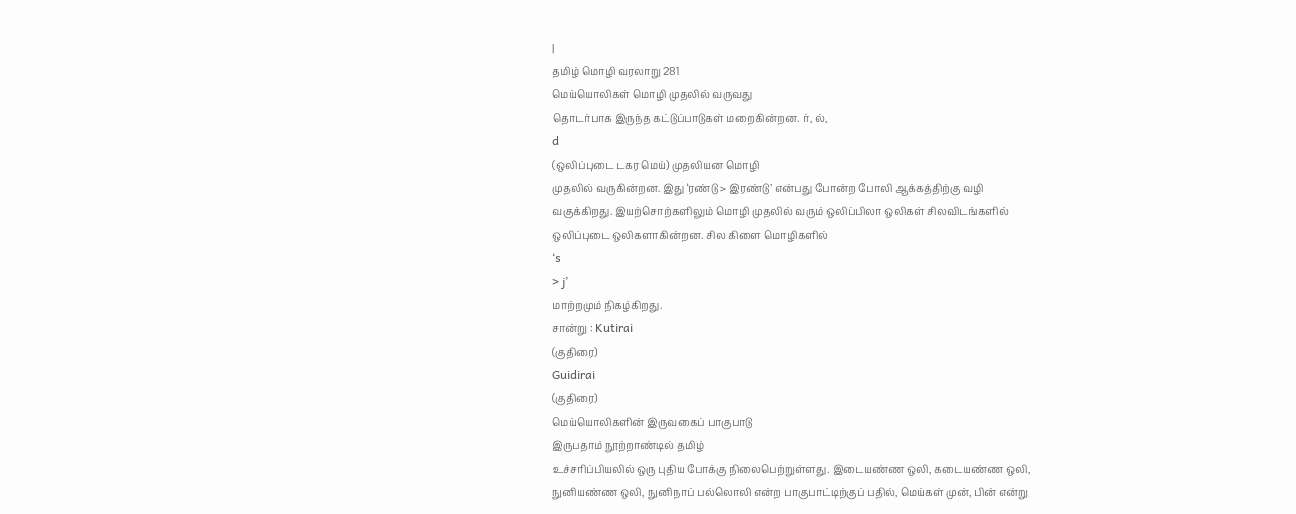|
தமிழ் மொழி வரலாறு 281
மெய்யொலிகள் மொழி முதலில் வருவது
தொடர்பாக இருந்த கட்டுப்பாடுகள் மறைகின்றன. ர், ல்,
d
(ஒலிப்புடை டகர மெய்) முதலியன மொழி
முதலில் வருகின்றன. இது ‘ரண்டு > இரண்டு’ என்பது போன்ற போலி ஆக்கத்திற்கு வழி
வகுக்கிறது. இயற்சொற்களிலும் மொழி முதலில் வரும் ஒலிப்பிலா ஒலிகள் சிலவிடங்களில்
ஒலிப்புடை ஒலிகளாகின்றன. சில கிளை மொழிகளில்
‘s
> j’
மாற்றமும் நிகழ்கிறது.
சான்று : Kutirai
(குதிரை)
Guidirai
(குதிரை)
மெய்யொலிகளின் இருவகைப் பாகுபாடு
இருபதாம் நூற்றாண்டில் தமிழ்
உச்சரிப்பியலில் ஒரு புதிய போக்கு நிலைபெற்றுள்ளது. இடையண்ண ஒலி, கடையண்ண ஒலி,
நுனியண்ண ஒலி, நுனிநாப் பல்லொலி என்ற பாகுபாட்டிற்குப் பதில், மெய்கள் முன், பின் என்று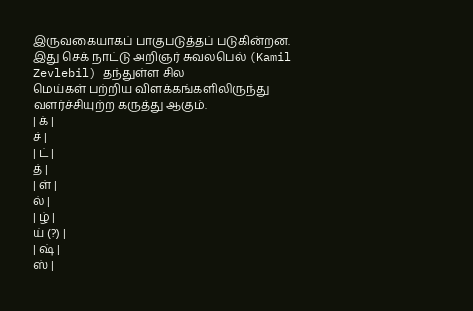இருவகையாகப் பாகுபடுத்தப் படுகின்றன. இது செக் நாட்டு அறிஞர் சுவலபெல் (Kamil
Zevlebil) தந்துள்ள சில
மெய்கள் பற்றிய விளக்கங்களிலிருந்து வளர்ச்சியுற்ற கருத்து ஆகும்.
| க் |
ச் |
| ட் |
த் |
| ள் |
ல் |
| ழ் |
ய் (?) |
| ஷ் |
ஸ் |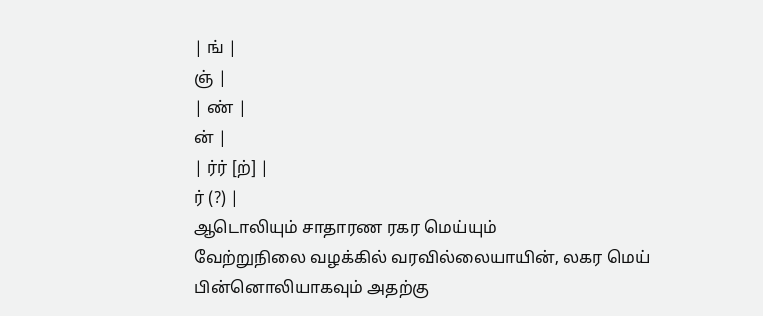| ங் |
ஞ் |
| ண் |
ன் |
| ர்ர் [ற்] |
ர் (?) |
ஆடொலியும் சாதாரண ரகர மெய்யும்
வேற்றுநிலை வழக்கில் வரவில்லையாயின், லகர மெய் பின்னொலியாகவும் அதற்கு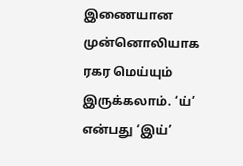இணையான
முன்னொலியாக ரகர மெய்யும் இருக்கலாம். ‘ய்’ என்பது ‘இய்’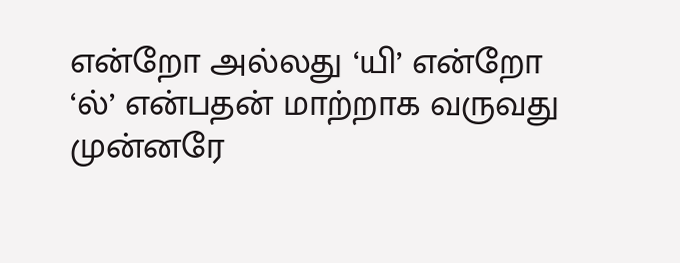என்றோ அல்லது ‘யி’ என்றோ
‘ல்’ என்பதன் மாற்றாக வருவது முன்னரே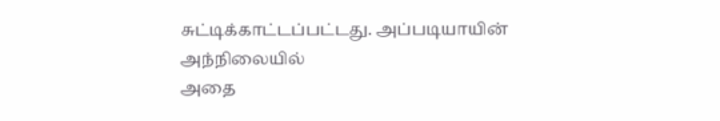சுட்டிக்காட்டப்பட்டது. அப்படியாயின் அந்நிலையில்
அதை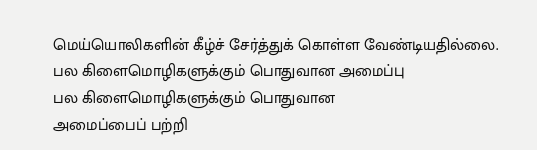மெய்யொலிகளின் கீழ்ச் சேர்த்துக் கொள்ள வேண்டியதில்லை.
பல கிளைமொழிகளுக்கும் பொதுவான அமைப்பு
பல கிளைமொழிகளுக்கும் பொதுவான
அமைப்பைப் பற்றி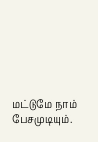மட்டுமே நாம் பேசமுடியும்.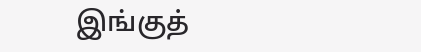இங்குத்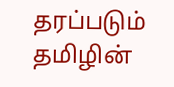தரப்படும் தமிழின்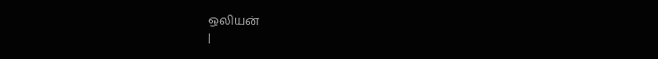ஒலியன்
|